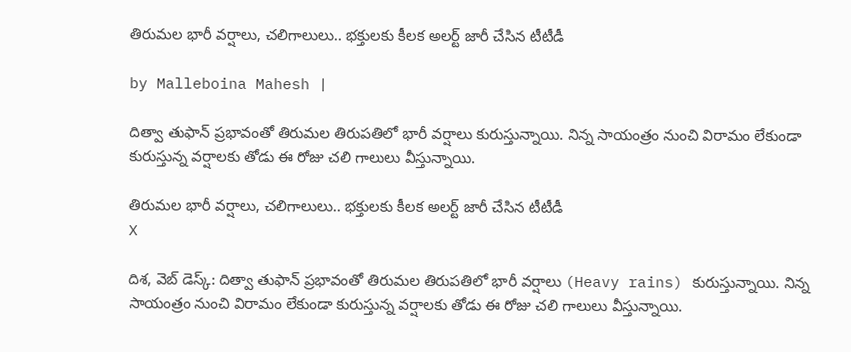తిరుమల భారీ వర్షాలు, చలిగాలులు.. భక్తులకు కీలక అలర్ట్ జారీ చేసిన టీటీడీ

by Malleboina Mahesh |

దిత్వా తుఫాన్ ప్రభావంతో తిరుమల తిరుపతిలో భారీ వర్షాలు కురుస్తున్నాయి. నిన్న సాయంత్రం నుంచి విరామం లేకుండా కురుస్తున్న వర్షాలకు తోడు ఈ రోజు చలి గాలులు వీస్తున్నాయి.

తిరుమల భారీ వర్షాలు, చలిగాలులు.. భక్తులకు కీలక అలర్ట్ జారీ చేసిన టీటీడీ
X

దిశ, వెబ్ డెస్క్: దిత్వా తుఫాన్ ప్రభావంతో తిరుమల తిరుపతిలో భారీ వర్షాలు (Heavy rains) కురుస్తున్నాయి. నిన్న సాయంత్రం నుంచి విరామం లేకుండా కురుస్తున్న వర్షాలకు తోడు ఈ రోజు చలి గాలులు వీస్తున్నాయి.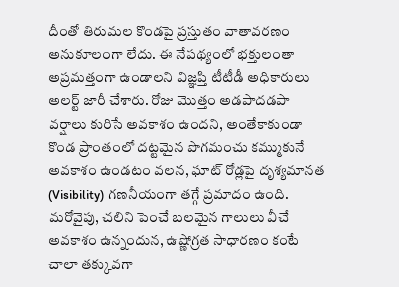దీంతో తిరుమల కొండపై ప్రస్తుతం వాతావరణం అనుకూలంగా లేదు. ఈ నేపథ్యంలో భక్తులంతా అప్రమత్తంగా ఉండాలని విజ్ఞప్తి టీటీడీ అధికారులు అలర్ట్ జారీ చేశారు. రోజు మొత్తం అడపాదడపా వర్షాలు కురిసే అవకాశం ఉందని, అంతేకాకుండా కొండ ప్రాంతంలో దట్టమైన పొగమంచు కమ్ముకునే అవకాశం ఉండటం వలన, ఘాట్ రోడ్లపై దృశ్యమానత (Visibility) గణనీయంగా తగ్గే ప్రమాదం ఉంది. మరోవైపు, చలిని పెంచే బలమైన గాలులు వీచే అవకాశం ఉన్నందున, ఉష్ణోగ్రత సాధారణం కంటే చాలా తక్కువగా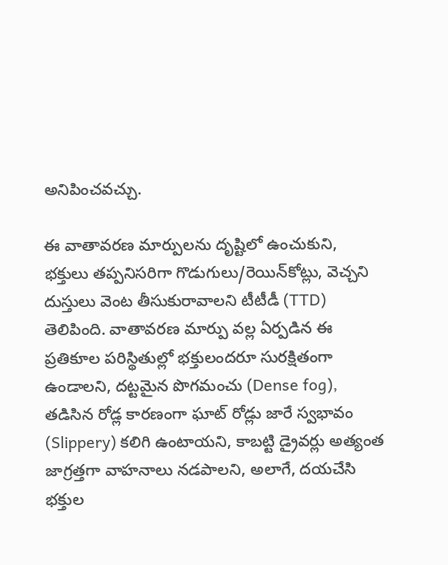అనిపించవచ్చు.

ఈ వాతావరణ మార్పులను దృష్టిలో ఉంచుకుని, భక్తులు తప్పనిసరిగా గొడుగులు/రెయిన్‌కోట్లు, వెచ్చని దుస్తులు వెంట తీసుకురావాలని టీటీడీ (TTD) తెలిపింది. వాతావరణ మార్పు వల్ల ఏర్పడిన ఈ ప్రతికూల పరిస్థితుల్లో భక్తులందరూ సురక్షితంగా ఉండాలని, దట్టమైన పొగమంచు (Dense fog), తడిసిన రోడ్ల కారణంగా ఘాట్ రోడ్లు జారే స్వభావం (Slippery) కలిగి ఉంటాయని, కాబట్టి డ్రైవర్లు అత్యంత జాగ్రత్తగా వాహనాలు నడపాలని, అలాగే, దయచేసి భక్తుల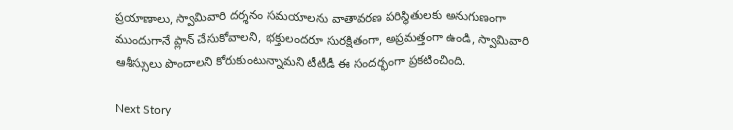ప్రయాణాలు, స్వామివారి దర్శనం సమయాలను వాతావరణ పరిస్థితులకు అనుగుణంగా ముందుగానే ప్లాన్ చేసుకోవాలని, భక్తులందరూ సురక్షితంగా, అప్రమత్తంగా ఉండి, స్వామివారి ఆశీస్సులు పొందాలని కోరుకుంటున్నామని టీటీడీ ఈ సందర్భంగా ప్రకటించింది.

Next Story